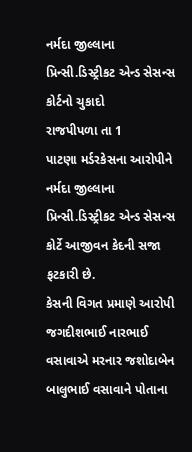નર્મદા જીલ્લાના પ્રિન્સી.ડિસ્ટ્રીકટ એન્ડ સેસન્સ કોર્ટનો ચુકાદો
રાજપીપળા તા 1
પાટણા મર્ડરકેસના આરોપીને નર્મદા જીલ્લાના પ્રિન્સી.ડિસ્ટ્રીકટ એન્ડ સેસન્સ કોર્ટે આજીવન કેદની સજા ફટકારી છે.
કેસની વિગત પ્રમાણે આરોપી જગદીશભાઈ નારભાઈ
વસાવાએ મરનાર જશોદાબેન બાલુભાઈ વસાવાને પોતાના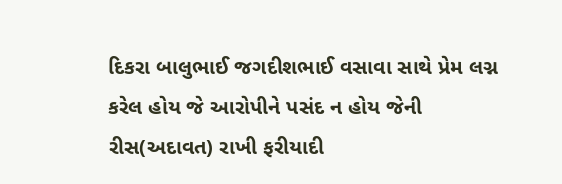દિકરા બાલુભાઈ જગદીશભાઈ વસાવા સાથે પ્રેમ લગ્ન કરેલ હોય જે આરોપીને પસંદ ન હોય જેની
રીસ(અદાવત) રાખી ફરીયાદી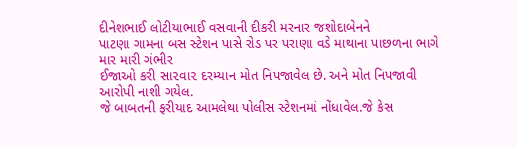દીનેશભાઈ લોટીયાભાઈ વસવાની દીકરી મરનાર જશોદાબેનને
પાટણા ગામના બસ સ્ટેશન પાસે રોડ પર પરાણા વડે માથાના પાછળના ભાગે માર મારી ગંભીર
ઈજાઓ કરી સા૨વા૨ દરમ્યાન મોત નિપજાવેલ છે. અને મોત નિપજાવી આરોપી નાશી ગયેલ.
જે બાબતની ફરીયાદ આમલેથા પોલીસ સ્ટેશનમાં નોંધાવેલ.જે કેસ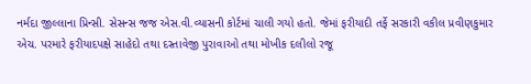નર્મદા જીલ્લાના પ્રિન્સી. સેસન્સ જજ એસ.વી.વ્યાસની કોર્ટમાં ચાલી ગયો હતો. જેમાં ફરીયાદી તર્ફે સરકારી વકીલ પ્રવીણકુમાર એચ. પરમારે ફરીયાદપક્ષે સાહેદો તથા દસ્તાવેજી પુરાવાઓ તથા મોખીક દલીલો રજૂ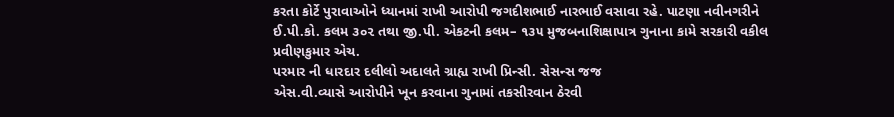કરતા કોર્ટે પુરાવાઓને ધ્યાનમાં રાખી આરોપી જગદીશભાઈ નારભાઈ વસાવા રહે. પાટણા નવીનગરીને ઈ.પી.કો. કલમ ૩૦૨ તથા જી.પી. એકટની કલમ– ૧૩૫ મુજબનાશિક્ષાપાત્ર ગુનાના કામે સરકારી વકીલ પ્રવીણકુમાર એચ.
પરમાર ની ધારદાર દલીલો અદાલતે ગ્રાહ્ય રાખી પ્રિન્સી. સેસન્સ જજ
એસ.વી.વ્યાસે આરોપીને ખૂન કરવાના ગુનામાં તકસીરવાન ઠેરવી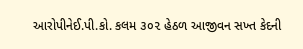આરોપીનેઈ.પી.કો. કલમ ૩૦૨ હેઠળ આજીવન સખ્ત કેદની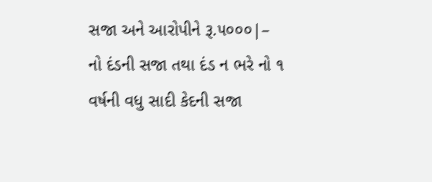સજા અને આરોપીને રૂ.૫૦૦૦|– નો દંડની સજા તથા દંડ ન ભરે નો ૧ વર્ષની વધુ સાદી કેદની સજા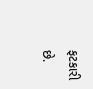ફટકારી છે.